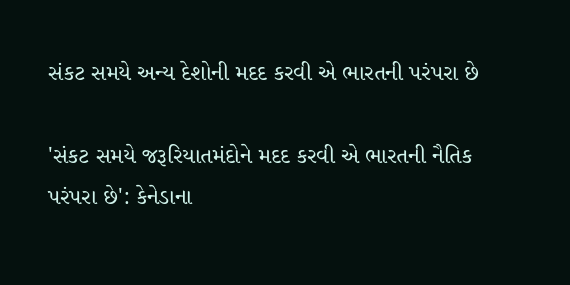સંકટ સમયે અન્ય દેશોની મદદ કરવી એ ભારતની પરંપરા છે

'સંકટ સમયે જરૂરિયાતમંદોને મદદ કરવી એ ભારતની નૈતિક પરંપરા છે': કેનેડાના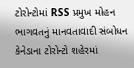ટોરોન્ટોમાં RSS પ્રમુખ મોહન ભાગવતનું માનવતાવાદી સંબોધન કેનેડાના ટોરોન્ટો શહેરમાં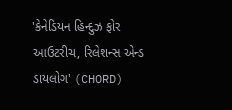'કેનેડિયન હિન્દુઝ ફોર આઉટરીચ, રિલેશન્સ એન્ડ ડાયલોગ' (CHORD)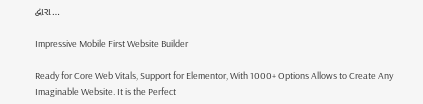દ્વારા…

Impressive Mobile First Website Builder

Ready for Core Web Vitals, Support for Elementor, With 1000+ Options Allows to Create Any Imaginable Website. It is the Perfect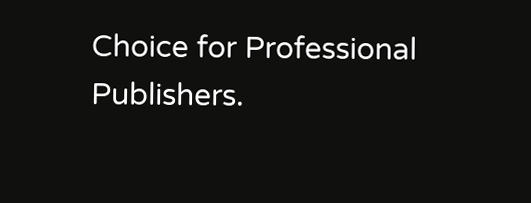Choice for Professional Publishers.